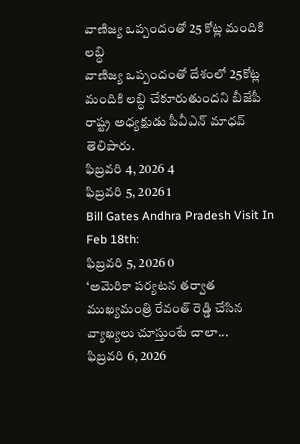వాణిజ్య ఒప్పందంతో 25 కోట్ల మందికి లబ్ధి
వాణిజ్య ఒప్పందంతో దేశంలో 25కోట్ల మందికి లబ్ధి చేకూరుతుందని బీజేపీ రాష్ట్ర అధ్యక్షుడు పీవీఎన్ మాధవ్ తెలిపారు.
ఫిబ్రవరి 4, 2026 4
ఫిబ్రవరి 5, 2026 1
Bill Gates Andhra Pradesh Visit In Feb 18th:
ఫిబ్రవరి 5, 2026 0
‘అమెరికా పర్యటన తర్వాత ముఖ్యమంత్రి రేవంత్ రెడ్డి చేసిన వ్యాఖ్యలు చూస్తుంటే చాలా...
ఫిబ్రవరి 6, 2026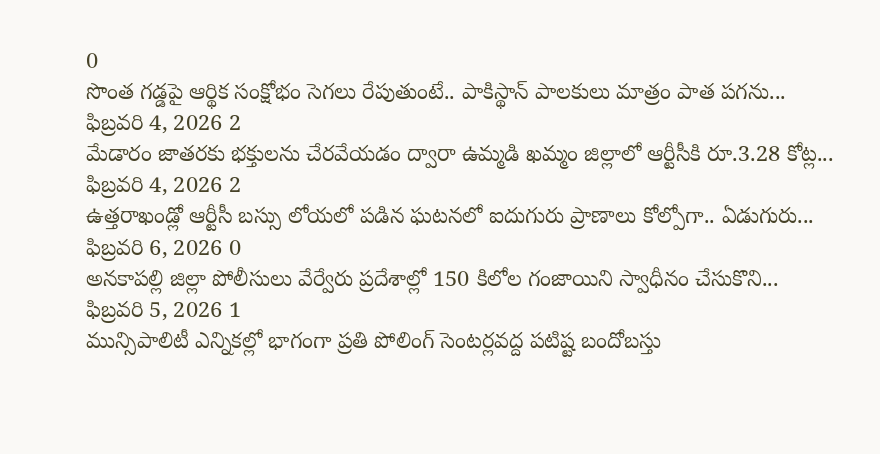0
సొంత గడ్డపై ఆర్థిక సంక్షోభం సెగలు రేపుతుంటే.. పాకిస్థాన్ పాలకులు మాత్రం పాత పగను...
ఫిబ్రవరి 4, 2026 2
మేడారం జాతరకు భక్తులను చేరవేయడం ద్వారా ఉమ్మడి ఖమ్మం జిల్లాలో ఆర్టీసీకి రూ.3.28 కోట్ల...
ఫిబ్రవరి 4, 2026 2
ఉత్తరాఖండ్లో ఆర్టీసీ బస్సు లోయలో పడిన ఘటనలో ఐదుగురు ప్రాణాలు కోల్పోగా.. ఏడుగురు...
ఫిబ్రవరి 6, 2026 0
అనకాపల్లి జిల్లా పోలీసులు వేర్వేరు ప్రదేశాల్లో 150 కిలోల గంజాయిని స్వాధీనం చేసుకొని...
ఫిబ్రవరి 5, 2026 1
మున్సిపాలిటీ ఎన్నికల్లో భాగంగా ప్రతి పోలింగ్ సెంటర్లవద్ద పటిష్ట బందోబస్తు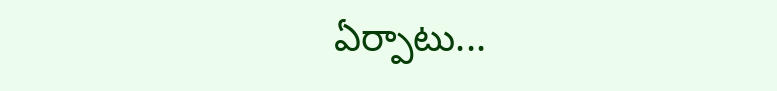ఏర్పాటు...